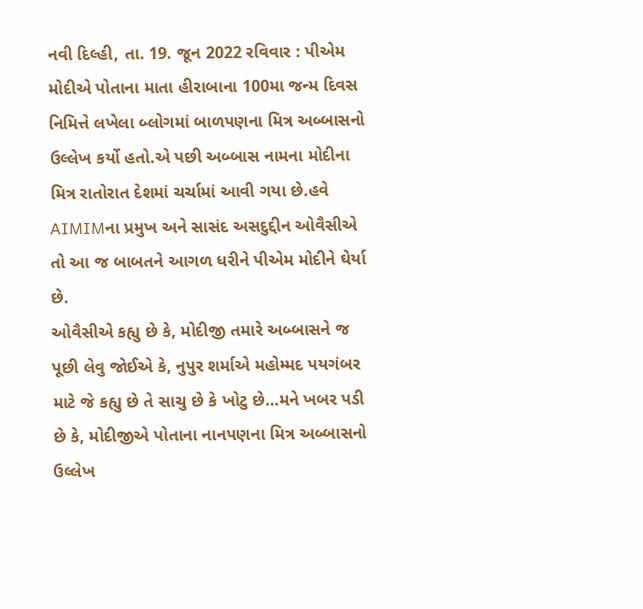નવી દિલ્હી, તા. 19. જૂન 2022 રવિવાર : પીએમ મોદીએ પોતાના માતા હીરાબાના 100મા જન્મ દિવસ નિમિત્તે લખેલા બ્લોગમાં બાળપણના મિત્ર અબ્બાસનો ઉલ્લેખ કર્યો હતો.એ પછી અબ્બાસ નામના મોદીના મિત્ર રાતોરાત દેશમાં ચર્ચામાં આવી ગયા છે.હવે AIMIMના પ્રમુખ અને સાસંદ અસદુદ્દીન ઓવૈસીએ તો આ જ બાબતને આગળ ધરીને પીએમ મોદીને ઘેર્યા છે.
ઓવૈસીએ કહ્યુ છે કે, મોદીજી તમારે અબ્બાસને જ પૂછી લેવુ જોઈએ કે, નુપુર શર્માએ મહોમ્મદ પયગંબર માટે જે કહ્યુ છે તે સાચુ છે કે ખોટુ છે…મને ખબર પડી છે કે, મોદીજીએ પોતાના નાનપણના મિત્ર અબ્બાસનો ઉલ્લેખ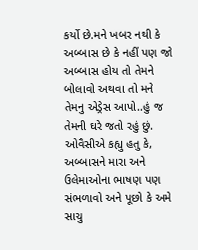કર્યો છે.મને ખબર નથી કે અબ્બાસ છે કે નહીં પણ જો અબ્બાસ હોય તો તેમને બોલાવો અથવા તો મને તેમનુ એડ્રેસ આપો..હું જ તેમની ઘરે જતો રહું છું.
ઓવૈસીએ કહ્યુ હતુ કે, અબ્બાસને મારા અને ઉલેમાઓના ભાષણ પણ સંભળાવો અને પૂછો કે અમે સાચુ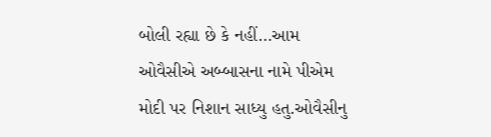બોલી રહ્યા છે કે નહીં…આમ ઓવૈસીએ અબ્બાસના નામે પીએમ મોદી પર નિશાન સાધ્યુ હતુ.ઓવૈસીનુ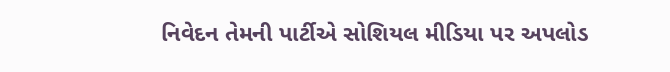નિવેદન તેમની પાર્ટીએ સોશિયલ મીડિયા પર અપલોડ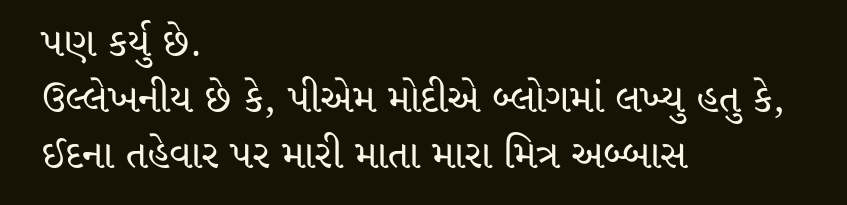પણ કર્યુ છે.
ઉલ્લેખનીય છે કે, પીએમ મોદીએ બ્લોગમાં લખ્યુ હતુ કે, ઈદના તહેવાર પર મારી માતા મારા મિત્ર અબ્બાસ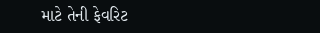માટે તેની ફેવરિટ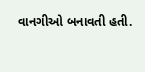વાનગીઓ બનાવતી હતી.